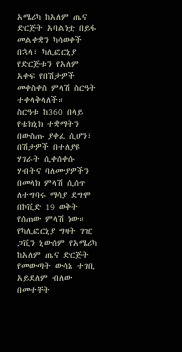አሜሪካ ከአለም ጤና ድርጅት አባልነቷ በይፋ መልቀቋን ካሳወቀች በኋላ፣ ካሊፎርኒያ የድርጅቱን የአለም አቀፍ የበሽታዎች መቀስቀስ ምላሽ ስርዓት ተቀላቅላለች።
ስርዓቱ ከ360 በላይ የቴክኒክ ተቋማትን በውስጡ ያቀፈ ሲሆን፣ በሽታዎች በተለያዩ ሃገራት ሲቀሰቀሱ ሃብትና ባለሙያዎችን በመላክ ምላሽ ሲሰጥ ለተግባሩ ማሳያ ደግሞ በኮቪድ 19 ወቅት የሰጠው ምላሽ ነው።
የካሊፎርኒያ ግዛት ገዢ ጋቪን ኒውሰም የአሜሪካ ከአለም ጤና ድርጅት የመውጣት ውሳኔ ተገቢ አይደለም ብለው በመተቸት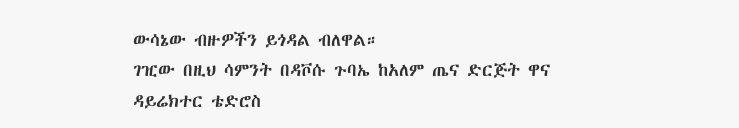ውሳኔው ብዙዎችን ይጎዳል ብለዋል።
ገዢው በዚህ ሳምንት በዳቮሱ ጉባኤ ከአለም ጤና ድርጅት ዋና ዳይሬክተር ቴድሮስ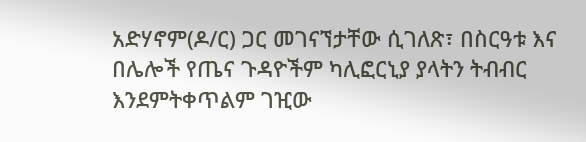አድሃኖም(ዶ/ር) ጋር መገናኘታቸው ሲገለጽ፣ በስርዓቱ እና በሌሎች የጤና ጉዳዮችም ካሊፎርኒያ ያላትን ትብብር እንደምትቀጥልም ገዢው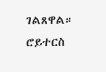ገልጸዋል።
ሮይተርስ